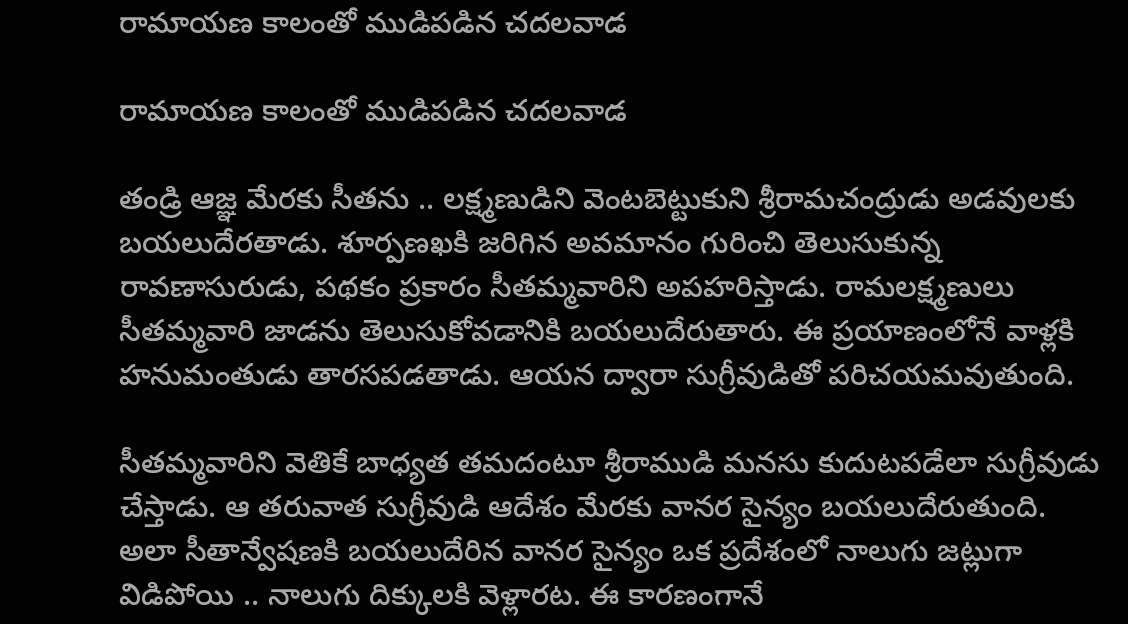రామాయణ కాలంతో ముడిపడిన చదలవాడ

రామాయణ కాలంతో ముడిపడిన చదలవాడ

తండ్రి ఆజ్ఞ మేరకు సీతను .. లక్ష్మణుడిని వెంటబెట్టుకుని శ్రీరామచంద్రుడు అడవులకు బయలుదేరతాడు. శూర్పణఖకి జరిగిన అవమానం గురించి తెలుసుకున్న రావణాసురుడు, పథకం ప్రకారం సీతమ్మవారిని అపహరిస్తాడు. రామలక్ష్మణులు సీతమ్మవారి జాడను తెలుసుకోవడానికి బయలుదేరుతారు. ఈ ప్రయాణంలోనే వాళ్లకి హనుమంతుడు తారసపడతాడు. ఆయన ద్వారా సుగ్రీవుడితో పరిచయమవుతుంది.

సీతమ్మవారిని వెతికే బాధ్యత తమదంటూ శ్రీరాముడి మనసు కుదుటపడేలా సుగ్రీవుడు చేస్తాడు. ఆ తరువాత సుగ్రీవుడి ఆదేశం మేరకు వానర సైన్యం బయలుదేరుతుంది. అలా సీతాన్వేషణకి బయలుదేరిన వానర సైన్యం ఒక ప్రదేశంలో నాలుగు జట్లుగా విడిపోయి .. నాలుగు దిక్కులకి వెళ్లారట. ఈ కారణంగానే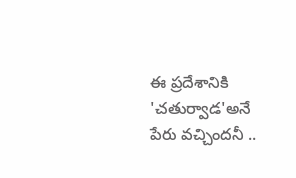ఈ ప్రదేశానికి 'చతుర్వాడ'అనే పేరు వచ్చిందనీ ..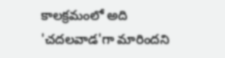కాలక్రమంలో అది 'చదలవాడ'గా మారిందని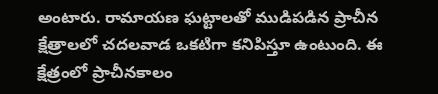అంటారు. రామాయణ ఘట్టాలతో ముడిపడిన ప్రాచీన క్షేత్రాలలో చదలవాడ ఒకటిగా కనిపిస్తూ ఉంటుంది. ఈ క్షేత్రంలో ప్రాచీనకాలం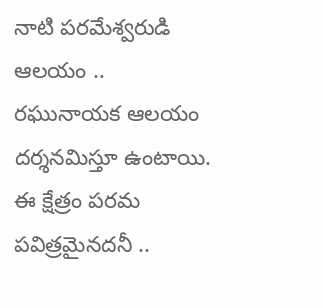నాటి పరమేశ్వరుడి ఆలయం .. రఘునాయక ఆలయం దర్శనమిస్తూ ఉంటాయి. ఈ క్షేత్రం పరమ పవిత్రమైనదనీ ..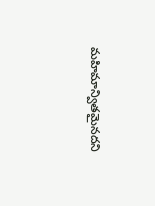మహిమాన్వితమైనదని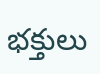భక్తులు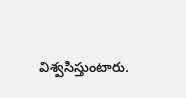విశ్వసిస్తుంటారు.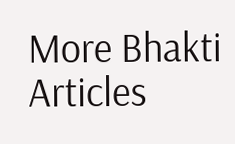More Bhakti Articles